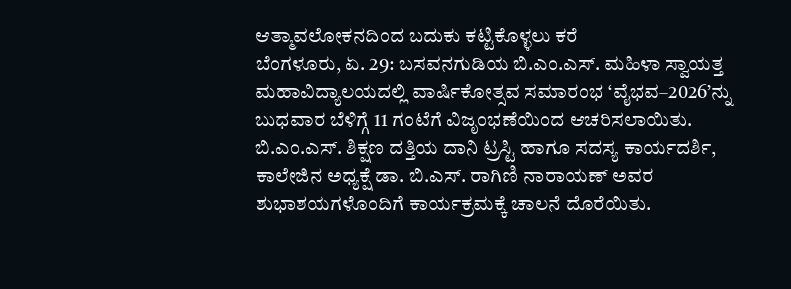ಆತ್ಮಾವಲೋಕನದಿಂದ ಬದುಕು ಕಟ್ಟಿಕೊಳ್ಳಲು ಕರೆ
ಬೆಂಗಳೂರು, ಏ. 29: ಬಸವನಗುಡಿಯ ಬಿ.ಎಂ.ಎಸ್. ಮಹಿಳಾ ಸ್ವಾಯತ್ತ ಮಹಾವಿದ್ಯಾಲಯದಲ್ಲಿ ವಾರ್ಷಿಕೋತ್ಸವ ಸಮಾರಂಭ ‘ವೈಭವ–2026’ನ್ನು ಬುಧವಾರ ಬೆಳಿಗ್ಗೆ 11 ಗಂಟೆಗೆ ವಿಜೃಂಭಣೆಯಿಂದ ಆಚರಿಸಲಾಯಿತು.
ಬಿ.ಎಂ.ಎಸ್. ಶಿಕ್ಷಣ ದತ್ತಿಯ ದಾನಿ ಟ್ರಸ್ಟಿ ಹಾಗೂ ಸದಸ್ಯ ಕಾರ್ಯದರ್ಶಿ, ಕಾಲೇಜಿನ ಅಧ್ಯಕ್ಷೆ ಡಾ. ಬಿ.ಎಸ್. ರಾಗಿಣಿ ನಾರಾಯಣ್ ಅವರ ಶುಭಾಶಯಗಳೊಂದಿಗೆ ಕಾರ್ಯಕ್ರಮಕ್ಕೆ ಚಾಲನೆ ದೊರೆಯಿತು.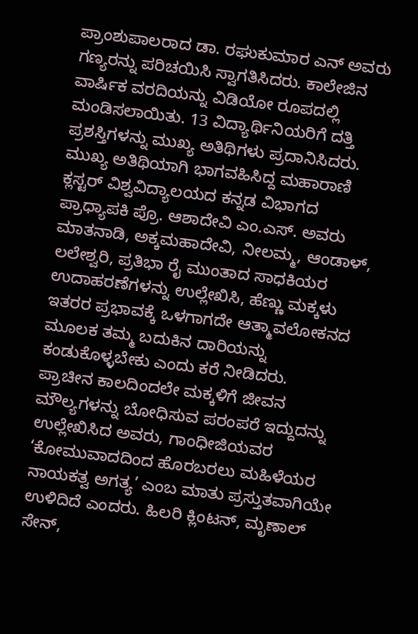ಪ್ರಾಂಶುಪಾಲರಾದ ಡಾ. ರಘುಕುಮಾರ ಎನ್ ಅವರು ಗಣ್ಯರನ್ನು ಪರಿಚಯಿಸಿ ಸ್ವಾಗತಿಸಿದರು. ಕಾಲೇಜಿನ ವಾರ್ಷಿಕ ವರದಿಯನ್ನು ವಿಡಿಯೋ ರೂಪದಲ್ಲಿ ಮಂಡಿಸಲಾಯಿತು. 13 ವಿದ್ಯಾರ್ಥಿನಿಯರಿಗೆ ದತ್ತಿ ಪ್ರಶಸ್ತಿಗಳನ್ನು ಮುಖ್ಯ ಅತಿಥಿಗಳು ಪ್ರದಾನಿಸಿದರು.
ಮುಖ್ಯ ಅತಿಥಿಯಾಗಿ ಭಾಗವಹಿಸಿದ್ದ ಮಹಾರಾಣಿ ಕ್ಲಸ್ಟರ್ ವಿಶ್ವವಿದ್ಯಾಲಯದ ಕನ್ನಡ ವಿಭಾಗದ ಪ್ರಾಧ್ಯಾಪಕಿ ಪ್ರೊ. ಆಶಾದೇವಿ ಎಂ.ಎಸ್. ಅವರು ಮಾತನಾಡಿ, ಅಕ್ಕಮಹಾದೇವಿ, ನೀಲಮ್ಮ, ಆಂಡಾಳ್, ಲಲೇಶ್ವರಿ, ಪ್ರತಿಭಾ ರೈ ಮುಂತಾದ ಸಾಧಕಿಯರ ಉದಾಹರಣೆಗಳನ್ನು ಉಲ್ಲೇಖಿಸಿ, ಹೆಣ್ಣು ಮಕ್ಕಳು ಇತರರ ಪ್ರಭಾವಕ್ಕೆ ಒಳಗಾಗದೇ ಆತ್ಮಾವಲೋಕನದ ಮೂಲಕ ತಮ್ಮ ಬದುಕಿನ ದಾರಿಯನ್ನು ಕಂಡುಕೊಳ್ಳಬೇಕು ಎಂದು ಕರೆ ನೀಡಿದರು.
ಪ್ರಾಚೀನ ಕಾಲದಿಂದಲೇ ಮಕ್ಕಳಿಗೆ ಜೀವನ ಮೌಲ್ಯಗಳನ್ನು ಬೋಧಿಸುವ ಪರಂಪರೆ ಇದ್ದುದನ್ನು ಉಲ್ಲೇಖಿಸಿದ ಅವರು, ಗಾಂಧೀಜಿಯವರ ‘ಕೋಮುವಾದದಿಂದ ಹೊರಬರಲು ಮಹಿಳೆಯರ ನಾಯಕತ್ವ ಅಗತ್ಯ’ ಎಂಬ ಮಾತು ಪ್ರಸ್ತುತವಾಗಿಯೇ ಉಳಿದಿದೆ ಎಂದರು. ಹಿಲರಿ ಕ್ಲಿಂಟನ್, ಮೃಣಾಲ್ ಸೇನ್,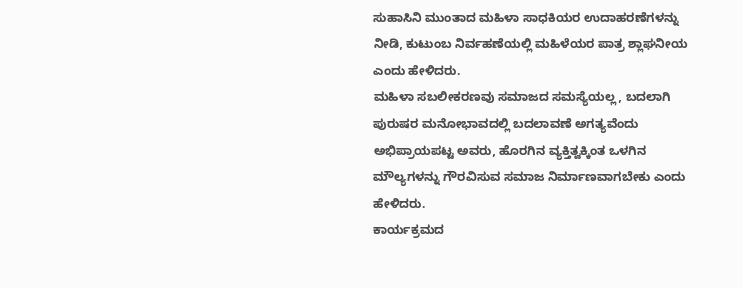ಸುಹಾಸಿನಿ ಮುಂತಾದ ಮಹಿಳಾ ಸಾಧಕಿಯರ ಉದಾಹರಣೆಗಳನ್ನು ನೀಡಿ, ಕುಟುಂಬ ನಿರ್ವಹಣೆಯಲ್ಲಿ ಮಹಿಳೆಯರ ಪಾತ್ರ ಶ್ಲಾಘನೀಯ ಎಂದು ಹೇಳಿದರು.
ಮಹಿಳಾ ಸಬಲೀಕರಣವು ಸಮಾಜದ ಸಮಸ್ಯೆಯಲ್ಲ, ಬದಲಾಗಿ ಪುರುಷರ ಮನೋಭಾವದಲ್ಲಿ ಬದಲಾವಣೆ ಅಗತ್ಯವೆಂದು ಅಭಿಪ್ರಾಯಪಟ್ಟ ಅವರು, ಹೊರಗಿನ ವ್ಯಕ್ತಿತ್ವಕ್ಕಿಂತ ಒಳಗಿನ ಮೌಲ್ಯಗಳನ್ನು ಗೌರವಿಸುವ ಸಮಾಜ ನಿರ್ಮಾಣವಾಗಬೇಕು ಎಂದು ಹೇಳಿದರು.
ಕಾರ್ಯಕ್ರಮದ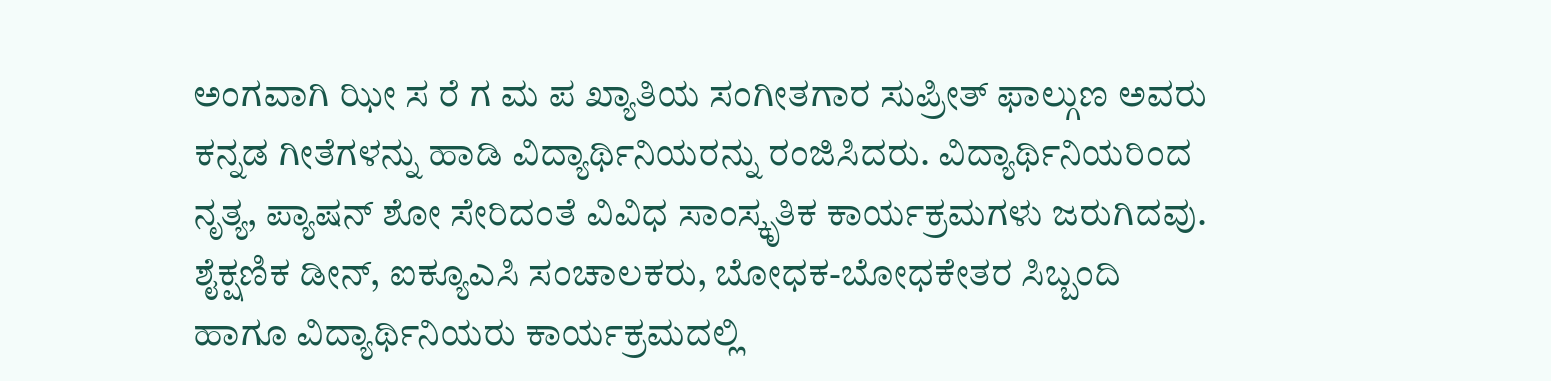ಅಂಗವಾಗಿ ಝೀ ಸ ರೆ ಗ ಮ ಪ ಖ್ಯಾತಿಯ ಸಂಗೀತಗಾರ ಸುಪ್ರೀತ್ ಫಾಲ್ಗುಣ ಅವರು ಕನ್ನಡ ಗೀತೆಗಳನ್ನು ಹಾಡಿ ವಿದ್ಯಾರ್ಥಿನಿಯರನ್ನು ರಂಜಿಸಿದರು. ವಿದ್ಯಾರ್ಥಿನಿಯರಿಂದ ನೃತ್ಯ, ಪ್ಯಾಷನ್ ಶೋ ಸೇರಿದಂತೆ ವಿವಿಧ ಸಾಂಸ್ಕೃತಿಕ ಕಾರ್ಯಕ್ರಮಗಳು ಜರುಗಿದವು.
ಶೈಕ್ಷಣಿಕ ಡೀನ್, ಐಕ್ಯೂಎಸಿ ಸಂಚಾಲಕರು, ಬೋಧಕ-ಬೋಧಕೇತರ ಸಿಬ್ಬಂದಿ ಹಾಗೂ ವಿದ್ಯಾರ್ಥಿನಿಯರು ಕಾರ್ಯಕ್ರಮದಲ್ಲಿ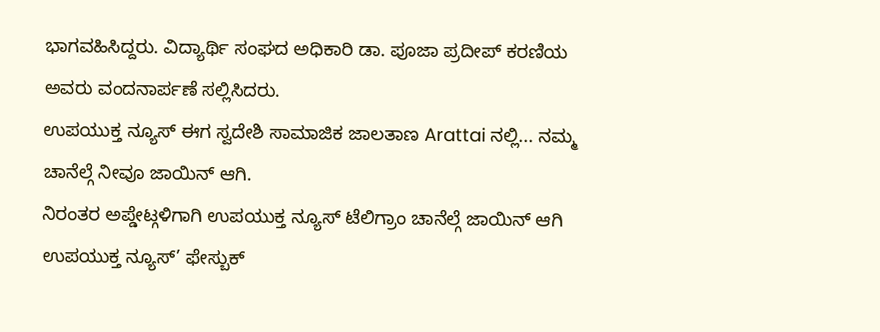ಭಾಗವಹಿಸಿದ್ದರು. ವಿದ್ಯಾರ್ಥಿ ಸಂಘದ ಅಧಿಕಾರಿ ಡಾ. ಪೂಜಾ ಪ್ರದೀಪ್ ಕರಣಿಯ ಅವರು ವಂದನಾರ್ಪಣೆ ಸಲ್ಲಿಸಿದರು.
ಉಪಯುಕ್ತ ನ್ಯೂಸ್ ಈಗ ಸ್ವದೇಶಿ ಸಾಮಾಜಿಕ ಜಾಲತಾಣ Arattai ನಲ್ಲಿ... ನಮ್ಮ ಚಾನೆಲ್ಗೆ ನೀವೂ ಜಾಯಿನ್ ಆಗಿ.
ನಿರಂತರ ಅಪ್ಡೇಟ್ಗಳಿಗಾಗಿ ಉಪಯುಕ್ತ ನ್ಯೂಸ್ ಟೆಲಿಗ್ರಾಂ ಚಾನೆಲ್ಗೆ ಜಾಯಿನ್ ಆಗಿ
ಉಪಯುಕ್ತ ನ್ಯೂಸ್’ ಫೇಸ್ಬುಕ್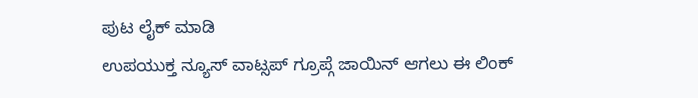ಪುಟ ಲೈಕ್ ಮಾಡಿ
ಉಪಯುಕ್ತ ನ್ಯೂಸ್ ವಾಟ್ಸಪ್ ಗ್ರೂಪ್ಗೆ ಜಾಯಿನ್ ಆಗಲು ಈ ಲಿಂಕ್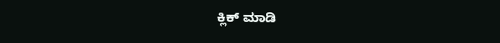ಕ್ಲಿಕ್ ಮಾಡಿ